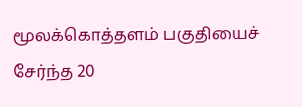மூலக்கொத்தளம் பகுதியைச் சேர்ந்த 20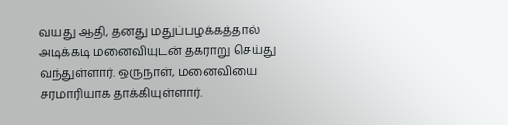வயது ஆதி, தனது மதுப்பழக்கத்தால் அடிக்கடி மனைவியுடன் தகராறு செய்து வந்துள்ளார். ஒருநாள், மனைவியை சரமாரியாக தாக்கியுள்ளார்.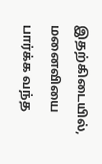இதற்கிடையில், மனைவியை பார்க்க வந்த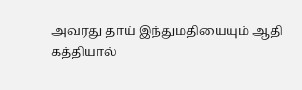அவரது தாய் இந்துமதியையும் ஆதி கத்தியால்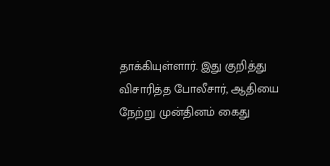தாக்கியுள்ளார். இது குறித்து விசாரித்த போலீசார், ஆதியை நேற்று முன்தினம் கைது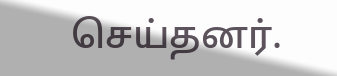செய்தனர்.